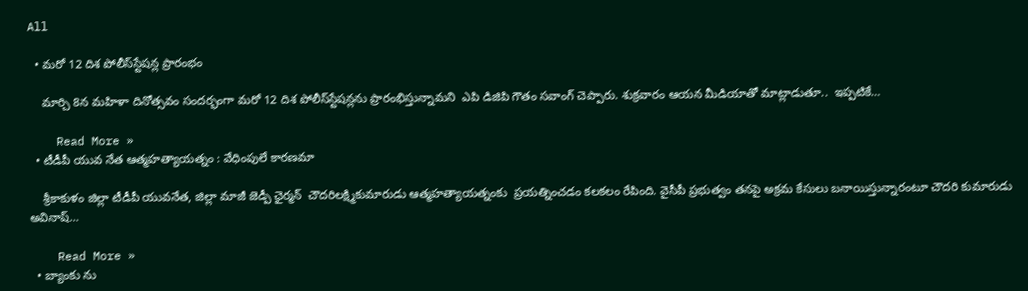All

  • మరో 12 దిశ పోలీస్‌స్టేషన్ల ప్రారంభం

    మార్చి 8న మహిళా దినోత్సవం సందర్భంగా మరో 12 దిశ పోలీస్‌స్టేషన్లను ప్రారంభిస్తున్నామని  ఎపి డిజిపి గౌతం సవాంగ్ చెప్పారు. శుక్రవారం ఆయ‌న మీడియాతో మాట్లాడుతూ..  ఇప్ప‌టికే…

    Read More »
  • టీడీపీ యువ నేత ఆత్మహత్యాయత్నం : వేధింపులే కారణమా

    శ్రీకాకుళం జిల్లా టీడీపీ యువనేత, జిల్లా మాజీ జెడ్పీ ఛైర్మన్  చౌదరిలక్ష్మికుమారుడు ఆత్మహత్యాయత్నంకు  ప్రయత్నించడం కలకలం రేపింది. వైసీపీ ప్రభుత్వం తనపై అక్రమ కేసులు బనాయిస్తున్నారంటూ చౌదరి కుమారుడు అవినాష్…

    Read More »
  • బ్యాంకు ను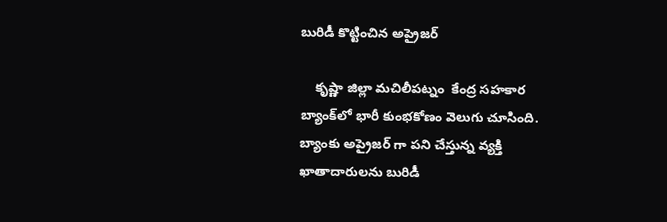బురిడీ కొట్టించిన అప్రైజర్

    కృష్ణా జిల్లా మచిలీపట్నం  కేంద్ర స‌హ‌కార‌ బ్యాంక్‌లో భారీ కుంభకోణం వెలుగు చూసింది. బ్యాంకు అప్రైజర్ గా ప‌ని చేస్తున్న వ్య‌క్తి  ఖాతాదారులను బురిడీ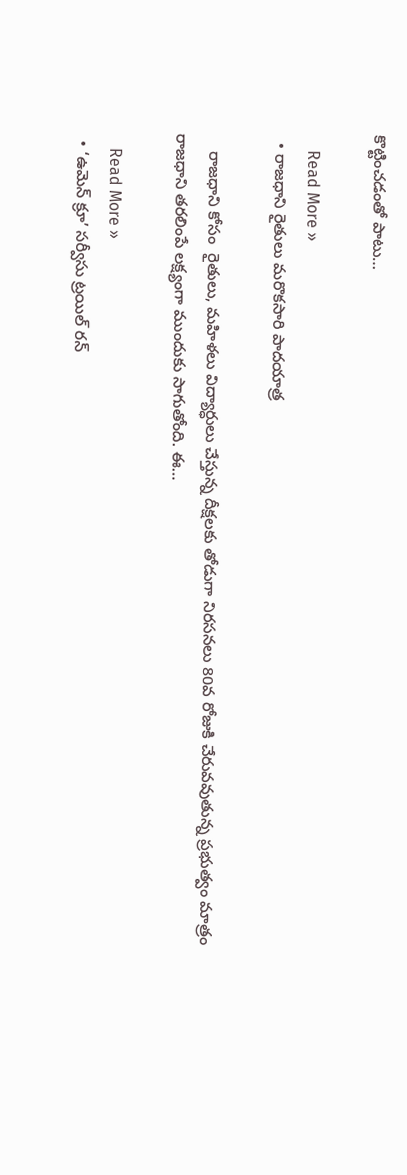కొట్టించ‌డంతో పాటు…

    Read More »
  • రాజధాని రైతులు మరొకసారి పాదయాత్ర

    రాజధాని కోసం  రైతులు, మహిళలు విద్యార్ధులు చేస్తున్న దీక్ష‌ల‌కు తోడుగా నిర‌స‌న‌లు 80వ రోజుకి చేరువ‌వుతున్న ప్ర‌భుత్వం మాత్రం రాజ‌ధాని త‌ర‌లింపే ల‌క్ష్యంగా ముందుకు సాగుతోంది. ఈ…

    Read More »
  • ‘ఉమెన్ క్రూ’ సర్వీసు ట్రయిల్ రన్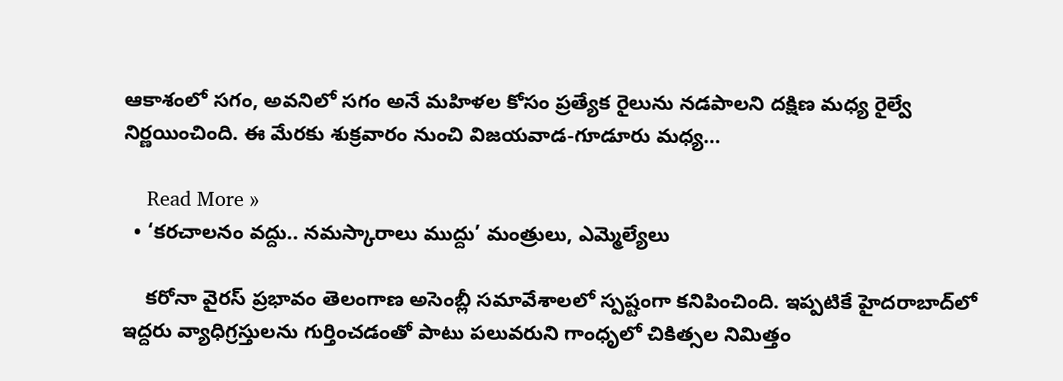ఆకాశంలో స‌గం, అవ‌నిలో స‌గం అనే మహిళల కోసం ప్రత్యేక రైలును నడపాలని దక్షిణ మధ్య రైల్వే నిర్ణయించింది. ఈ మేర‌కు శుక్రవారం నుంచి విజయవాడ-గూడూరు మధ్య…

    Read More »
  • ‘కరచాలనం వద్దు.. నమస్కారాలు ముద్దు’ మంత్రులు, ఎమ్మెల్యేలు

    కరోనా వైరస్ ప్ర‌భావం తెలంగాణ అసెంబ్లీ స‌మావేశాల‌లో స్ప‌ష్టంగా క‌నిపించింది. ఇప్ప‌టికే హైద‌రాబాద్‌లో ఇద్ద‌రు వ్యాధిగ్ర‌స్తుల‌ను గుర్తించ‌డంతో పాటు ప‌లువ‌రుని గాంధృలో చికిత్స‌ల నిమిత్తం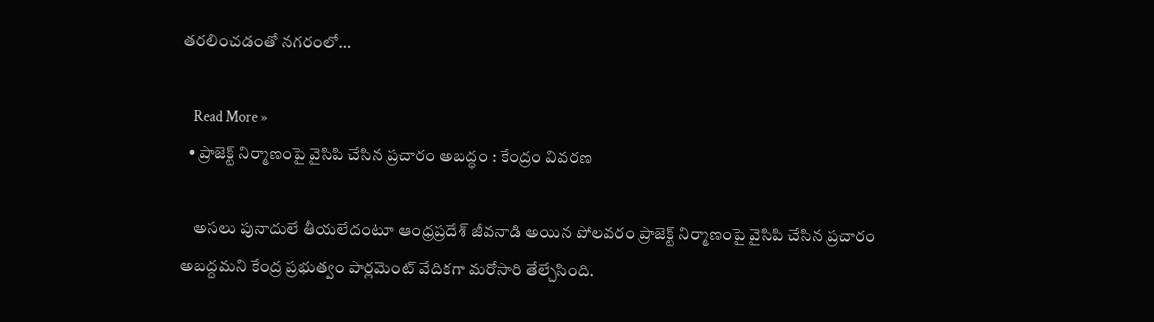త‌ర‌లించ‌డంతో న‌గ‌రంలో…

    Read More »
  • ప్రాజెక్ట్ నిర్మాణంపై వైసిపి చేసిన ప్ర‌చారం అబ‌ద్ధం : కేంద్రం వివరణ

    అస‌లు పునాదులే తీయ‌లేదంటూ ఆంధ్రప్రదేశ్ జీవనాడి అయిన పోలవరం ప్రాజెక్ట్ నిర్మాణంపై వైసిపి చేసిన ప్ర‌చారం అబ‌ద్ద‌మ‌ని కేంద్ర ప్రభుత్వం పార్లమెంట్ వేదికగా మరోసారి తేల్చేసింది.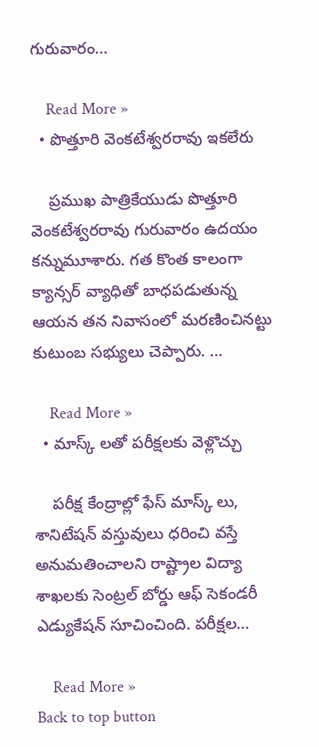గురువారం…

    Read More »
  • పొత్తూరి వెంకటేశ్వరరావు ఇకలేరు

    ప్రముఖ పాత్రికేయుడు పొత్తూరి వెంకటేశ్వరరావు గురువారం ఉద‌యం  కన్నుమూశారు. గ‌త కొంత కాలంగా క్యాన్సర్ వ్యాధితో బాధపడుతున్న ఆయన త‌న నివాసంలో మ‌ర‌ణించిన‌ట్టు కుటుంబ స‌భ్యులు చెప్పారు. …

    Read More »
  • మాస్క్ లతో పరీక్షలకు వెళ్లొచ్చు

    పరీక్ష కేంద్రాల్లో ఫేస్ మాస్క్ లు, శానిటేషన్ వస్తువులు ధరించి వస్తే అనుమతించాలని రాష్ట్రాల విద్యా శాఖ‌ల‌కు సెంట్రల్ బోర్డు ఆఫ్ సెకండరీ ఎడ్యుకేషన్ సూచించింది. ప‌రీక్ష‌ల…

    Read More »
Back to top button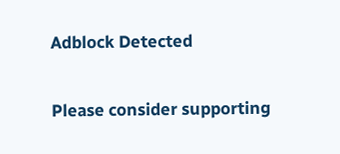Adblock Detected

Please consider supporting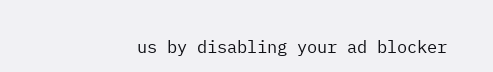us by disabling your ad blocker